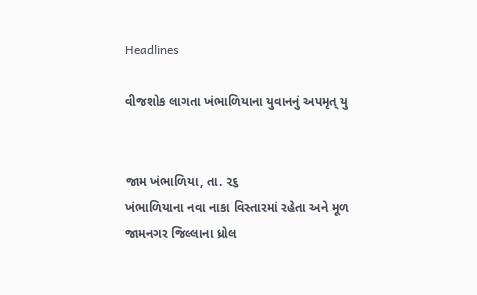Headlines

વીજશોક લાગતા ખંભાળિયાના યુવાનનું અપમૃત્ યુ


જામ ખંભાળિયા, તા. ૨૬
ખંભાળિયાના નવા નાકા વિસ્તારમાં રહેતા અને મૂળ જામનગર જિલ્લાના ધ્રોલ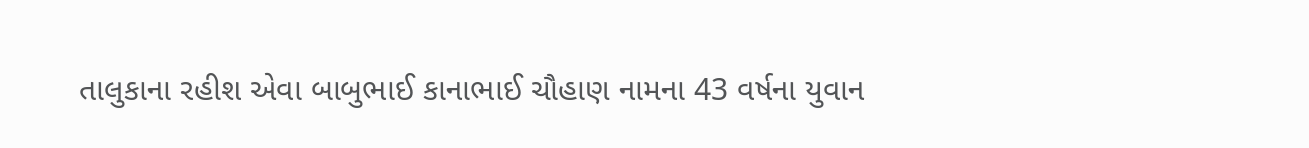તાલુકાના રહીશ એવા બાબુભાઈ કાનાભાઈ ચૌહાણ નામના 43 વર્ષના યુવાન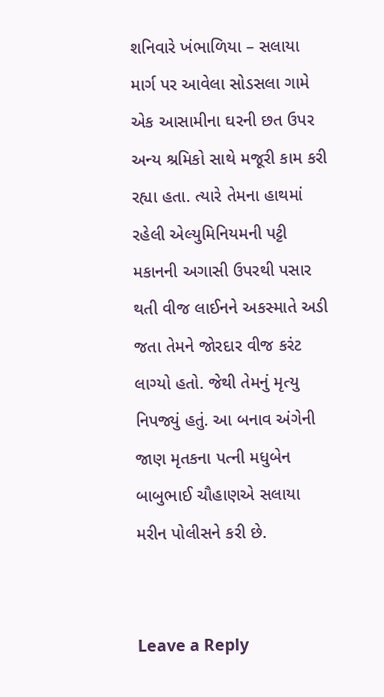શનિવારે ખંભાળિયા – સલાયા માર્ગ પર આવેલા સોડસલા ગામે એક આસામીના ઘરની છત ઉપર અન્ય શ્રમિકો સાથે મજૂરી કામ કરી રહ્યા હતા. ત્યારે તેમના હાથમાં રહેલી એલ્યુમિનિયમની પટ્ટી મકાનની અગાસી ઉપરથી પસાર થતી વીજ લાઈનને અકસ્માતે અડી જતા તેમને જોરદાર વીજ કરંટ લાગ્યો હતો. જેથી તેમનું મૃત્યુ નિપજ્યું હતું. આ બનાવ અંગેની જાણ મૃતકના પત્ની મધુબેન બાબુભાઈ ચૌહાણએ સલાયા મરીન પોલીસને કરી છે.


Leave a Reply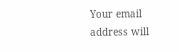Your email address will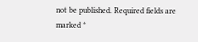not be published. Required fields are marked *